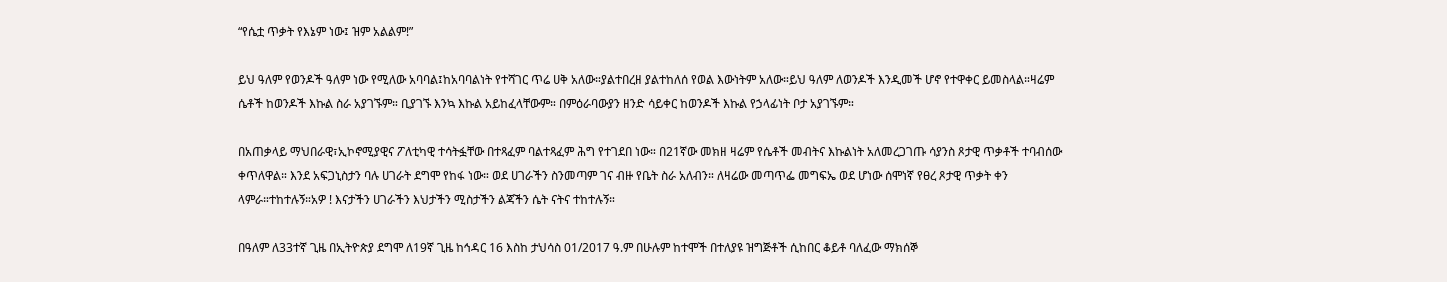“የሴቷ ጥቃት የእኔም ነው፤ ዝም አልልም!”

ይህ ዓለም የወንዶች ዓለም ነው የሚለው አባባል፤ከአባባልነት የተሻገር ጥሬ ሀቅ አለው።ያልተበረዘ ያልተከለሰ የወል እውነትም አለው።ይህ ዓለም ለወንዶች እንዲመች ሆኖ የተዋቀር ይመስላል።ዛሬም ሴቶች ከወንዶች እኩል ስራ አያገኙም። ቢያገኙ እንኳ እኩል አይከፈላቸውም። በምዕራባውያን ዘንድ ሳይቀር ከወንዶች እኩል የኃላፊነት ቦታ አያገኙም።

በአጠቃላይ ማህበራዊ፣ኢኮኖሚያዊና ፖለቲካዊ ተሳትፏቸው በተጻፈም ባልተጻፈም ሕግ የተገደበ ነው። በ21ኛው መክዘ ዛሬም የሴቶች መብትና እኩልነት አለመረጋገጡ ሳያንስ ጾታዊ ጥቃቶች ተባብሰው ቀጥለዋል። እንደ አፍጋኒስታን ባሉ ሀገራት ደግሞ የከፋ ነው። ወደ ሀገራችን ስንመጣም ገና ብዙ የቤት ስራ አለብን። ለዛሬው መጣጥፌ መግፍኤ ወደ ሆነው ሰሞነኛ የፀረ ጾታዊ ጥቃት ቀን ላምራ።ተከተሉኝ።አዎ ! እናታችን ሀገራችን እህታችን ሚስታችን ልጃችን ሴት ናትና ተከተሉኝ።

በዓለም ለ33ተኛ ጊዜ በኢትዮጵያ ደግሞ ለ19ኛ ጊዜ ከኅዳር 16 እስከ ታህሳስ 01/2017 ዓ.ም በሁሉም ከተሞች በተለያዩ ዝግጅቶች ሲከበር ቆይቶ ባለፈው ማክሰኞ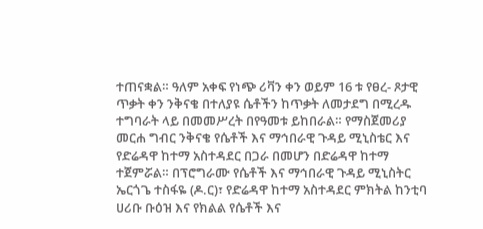ተጠናቋል። ዓለም አቀፍ የነጭ ሪቫን ቀን ወይም 16 ቱ የፀረ- ጾታዊ ጥቃት ቀን ንቅናቄ በተለያዩ ሴቶችን ከጥቃት ለመታደግ በሚረዱ ተግባራት ላይ በመመሥረት በየዓመቱ ይከበራል። የማስጀመሪያ መርሐ ግብር ንቅናቄ የሴቶች እና ማኅበራዊ ጉዳይ ሚኒስቴር እና የድሬዳዋ ከተማ አስተዳደር በጋራ በመሆን በድሬዳዋ ከተማ ተጀምሯል። በፕሮግራሙ የሴቶች እና ማኅበራዊ ጉዳይ ሚኒስትር ኤርጎጌ ተስፋዬ (ዶ.ር)፣ የድሬዳዋ ከተማ አስተዳደር ምክትል ከንቲባ ሀሪቡ ቡዕዝ እና የክልል የሴቶች እና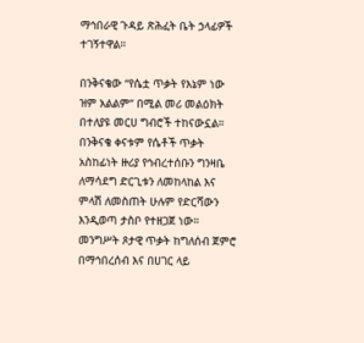ማኅበራዊ ጉዳይ ጽሕፈት ቤት ኃላፊዎች ተገኝተዋል።

በንቅናቄው “የሴቷ ጥቃት የእኔም ነው ዝም አልልም” በሚል መሪ መልዕክት በተለያዩ መርሀ ግብሮች ተከናውኗል። በንቅናቄ ቀናቱም የሴቶች ጥቃት አስከፊነት ዙሪያ የኅብረተሰቡን ግንዛቤ ለማሳደግ ድርጊቱን ለመከላከል እና ምላሽ ለመስጠት ሁሉም የድርሻውን እንዲወጣ ታስቦ የተዘጋጀ ነው። መንግሥት ጾታዊ ጥቃት ከግለሰብ ጀምሮ በማኅበረሰብ እና በሀገር ላይ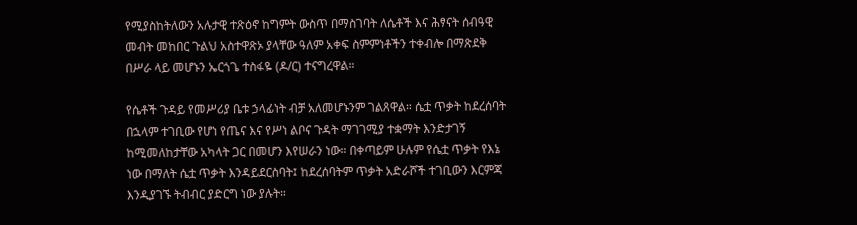የሚያስከትለውን አሉታዊ ተጽዕኖ ከግምት ውስጥ በማስገባት ለሴቶች እና ሕፃናት ሰብዓዊ መብት መከበር ጉልህ አስተዋጽኦ ያላቸው ዓለም አቀፍ ስምምነቶችን ተቀብሎ በማጽደቅ በሥራ ላይ መሆኑን ኤርጎጌ ተስፋዬ (ዶ/ር) ተናግረዋል።

የሴቶች ጉዳይ የመሥሪያ ቤቱ ኃላፊነት ብቻ አለመሆኑንም ገልጸዋል። ሴቷ ጥቃት ከደረሰባት በኋላም ተገቢው የሆነ የጤና እና የሥነ ልቦና ጉዳት ማገገሚያ ተቋማት እንድታገኝ ከሚመለከታቸው አካላት ጋር በመሆን እየሠራን ነው። በቀጣይም ሁሉም የሴቷ ጥቃት የእኔ ነው በማለት ሴቷ ጥቃት እንዳይደርስባት፤ ከደረሰባትም ጥቃት አድራሾች ተገቢውን እርምጃ እንዲያገኙ ትብብር ያድርግ ነው ያሉት።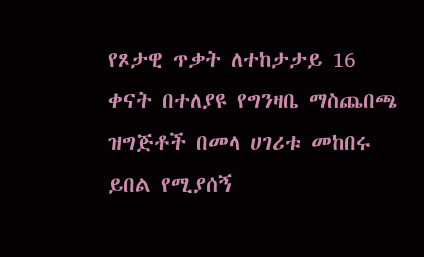የጾታዊ ጥቃት ለተከታታይ 16 ቀናት በተለያዩ የግንዛቤ ማስጨበጫ ዝግጅቶች በመላ ሀገሪቱ መከበሩ ይበል የሚያሰኝ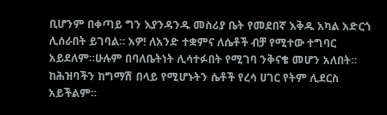ቢሆንም በቀጣይ ግን እያንዳንዱ መስሪያ ቤት የመደበኛ እቅዱ አካል አድርጎ ሊሰራበት ይገባል። አዎ! ለአንድ ተቋምና ለሴቶች ብቻ የሚተው ተግባር አይደለም።ሁሉም በባለቤትነት ሊሳተፉበት የሚገባ ንቅናቄ መሆን አለበት። ከሕዝባችን ከግማሽ በላይ የሚሆኑትን ሴቶች የረሳ ሀገር የትም ሊደርስ አይችልም።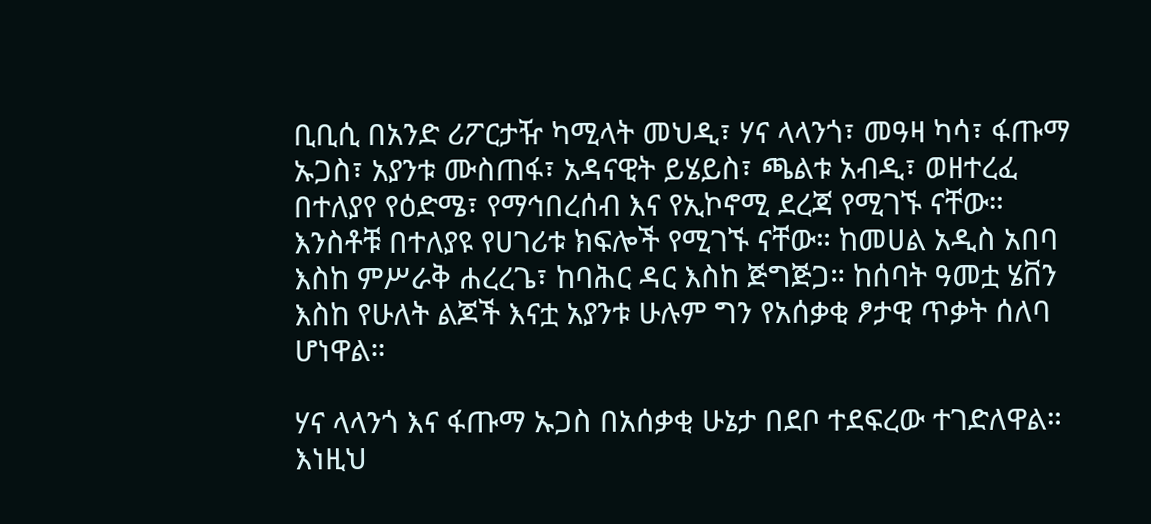ቢቢሲ በአንድ ሪፖርታዥ ካሚላት መህዲ፣ ሃና ላላንጎ፣ መዓዛ ካሳ፣ ፋጡማ ኡጋስ፣ አያንቱ ሙስጠፋ፣ አዳናዊት ይሄይስ፣ ጫልቱ አብዲ፣ ወዘተረፈ በተለያየ የዕድሜ፣ የማኅበረሰብ እና የኢኮኖሚ ደረጃ የሚገኙ ናቸው። እንስቶቹ በተለያዩ የሀገሪቱ ክፍሎች የሚገኙ ናቸው። ከመሀል አዲስ አበባ እስከ ምሥራቅ ሐረረጌ፣ ከባሕር ዳር እስከ ጅግጅጋ። ከሰባት ዓመቷ ሄቨን እስከ የሁለት ልጆች እናቷ አያንቱ ሁሉም ግን የአሰቃቂ ፆታዊ ጥቃት ሰለባ ሆነዋል።

ሃና ላላንጎ እና ፋጡማ ኡጋስ በአሰቃቂ ሁኔታ በደቦ ተደፍረው ተገድለዋል። እነዚህ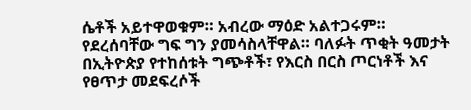ሴቶች አይተዋወቁም። አብረው ማዕድ አልተጋሩም። የደረሰባቸው ግፍ ግን ያመሳስላቸዋል። ባለፉት ጥቂት ዓመታት በኢትዮጵያ የተከሰቱት ግጭቶች፣ የእርስ በርስ ጦርነቶች እና የፀጥታ መደፍረሶች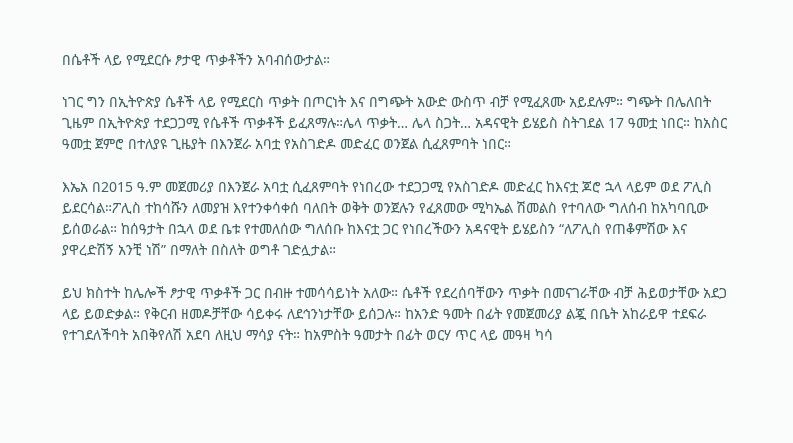በሴቶች ላይ የሚደርሱ ፆታዊ ጥቃቶችን አባብሰውታል።

ነገር ግን በኢትዮጵያ ሴቶች ላይ የሚደርስ ጥቃት በጦርነት እና በግጭት አውድ ውስጥ ብቻ የሚፈጸሙ አይደሉም። ግጭት በሌለበት ጊዜም በኢትዮጵያ ተደጋጋሚ የሴቶች ጥቃቶች ይፈጸማሉ።ሌላ ጥቃት… ሌላ ስጋት… አዳናዊት ይሄይስ ስትገደል 17 ዓመቷ ነበር። ከአስር ዓመቷ ጀምሮ በተለያዩ ጊዜያት በእንጀራ አባቷ የአስገድዶ መድፈር ወንጀል ሲፈጸምባት ነበር።

እኤአ በ2015 ዓ.ም መጀመሪያ በእንጀራ አባቷ ሲፈጸምባት የነበረው ተደጋጋሚ የአስገድዶ መድፈር ከእናቷ ጆሮ ኋላ ላይም ወደ ፖሊስ ይደርሳል።ፖሊስ ተከሳሹን ለመያዝ እየተንቀሳቀሰ ባለበት ወቅት ወንጀሉን የፈጸመው ሚካኤል ሽመልስ የተባለው ግለሰብ ከአካባቢው ይሰወራል። ከሰዓታት በኋላ ወደ ቤቱ የተመለሰው ግለሰቡ ከእናቷ ጋር የነበረችውን አዳናዊት ይሄይስን “ለፖሊስ የጠቆምሽው እና ያዋረድሽኝ አንቺ ነሽ” በማለት በስለት ወግቶ ገድሏታል።

ይህ ክስተት ከሌሎች ፆታዊ ጥቃቶች ጋር በብዙ ተመሳሳይነት አለው። ሴቶች የደረሰባቸውን ጥቃት በመናገራቸው ብቻ ሕይወታቸው አደጋ ላይ ይወድቃል። የቅርብ ዘመዶቻቸው ሳይቀሩ ለደኅንነታቸው ይሰጋሉ። ከአንድ ዓመት በፊት የመጀመሪያ ልጇ በቤት አከራይዋ ተደፍራ የተገደለችባት አበቅየለሽ አደባ ለዚህ ማሳያ ናት። ከአምስት ዓመታት በፊት ወርሃ ጥር ላይ መዓዛ ካሳ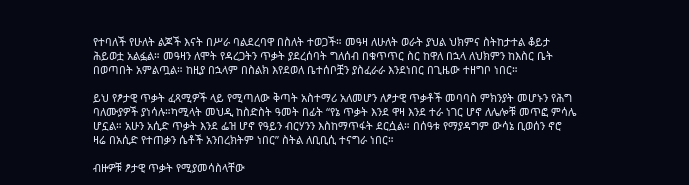የተባለች የሁለት ልጆች እናት በሥራ ባልደረባዋ በስለት ተወጋች። መዓዛ ለሁለት ወራት ያህል ህክምና ስትከታተል ቆይታ ሕይወቷ አልፏል። መዓዛን ለሞት የዳረጋትን ጥቃት ያደረሰባት ግለሰብ በቁጥጥር ስር ከዋለ በኋላ ለህክምን ከእስር ቤት በወጣበት አምልጧል። ከዚያ በኋላም በስልክ እየደወለ ቤተሰቦቿን ያስፈራራ እንደነበር በጊዜው ተዘግቦ ነበር።

ይህ የፆታዊ ጥቃት ፈጻሚዎች ላይ የሚጣለው ቅጣት አስተማሪ አለመሆን ለፆታዊ ጥቃቶች መባባስ ምክንያት መሆኑን የሕግ ባለሙያዎች ያነሳሉ።ካሚላት መህዲ ከስድስት ዓመት በፊት “የኔ ጥቃት እንደ ዋዛ እንደ ተራ ነገር ሆኖ ለሌሎቹ መጥፎ ምሳሌ ሆኗል። አሁን አሲድ ጥቃት እንደ ፌዝ ሆኖ የዓይን ብርሃንን እስከማጥፋት ደርሷል። በሰዓቱ የማያዳግም ውሳኔ ቢወሰን ኖሮ ዛሬ በአሲድ የተጠቃን ሴቶች አንበረክትም ነበር” ስትል ለቢቢሲ ተናግራ ነበር።

ብዙዎቹ ፆታዊ ጥቃት የሚያመሳስላቸው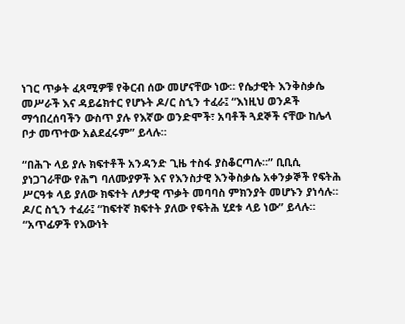ነገር ጥቃት ፈጻሚዎቹ የቅርብ ሰው መሆናቸው ነው። የሴታዊት እንቅስቃሴ መሥራች እና ዳይሬክተር የሆኑት ዶ/ር ስኂን ተፈራ፤ “እነዚህ ወንዶች ማኅበረሰባችን ውስጥ ያሉ የእኛው ወንድሞች፣ አባቶች ጓደኞች ናቸው ከሌላ ቦታ መጥተው አልደፈሩም” ይላሉ።

“በሕጉ ላይ ያሉ ክፍተቶች አንዳንድ ጊዜ ተስፋ ያስቆርጣሉ።” ቢቢሲ ያነጋገራቸው የሕግ ባለሙያዎች እና የእንስታዊ እንቅስቃሴ አቀንቃኞች የፍትሕ ሥርዓቱ ላይ ያለው ክፍተት ለፆታዊ ጥቃት መባባስ ምክንያት መሆኑን ያነሳሉ። ዶ/ር ስኂን ተፈራ፤ “ከፍተኛ ክፍተት ያለው የፍትሕ ሂደቱ ላይ ነው” ይላሉ። “አጥፊዎች የእውነት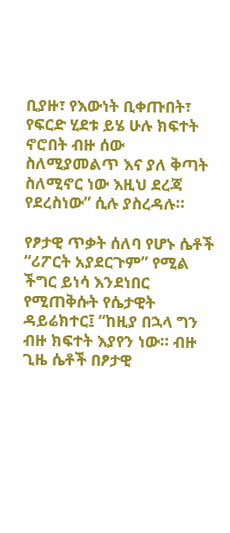ቢያዙ፣ የእውነት ቢቀጡበት፣ የፍርድ ሂደቱ ይሄ ሁሉ ክፍተት ኖሮበት ብዙ ሰው ስለሚያመልጥ እና ያለ ቅጣት ስለሚኖር ነው እዚህ ደረጃ የደረስነው” ሲሉ ያስረዳሉ።

የፆታዊ ጥቃት ሰለባ የሆኑ ሴቶች “ሪፖርት አያደርጉም” የሚል ችግር ይነሳ እንደነበር የሚጠቅሱት የሴታዊት ዳይሬክተር፤ “ከዚያ በኋላ ግን ብዙ ክፍተት እያየን ነው። ብዙ ጊዜ ሴቶች በፆታዊ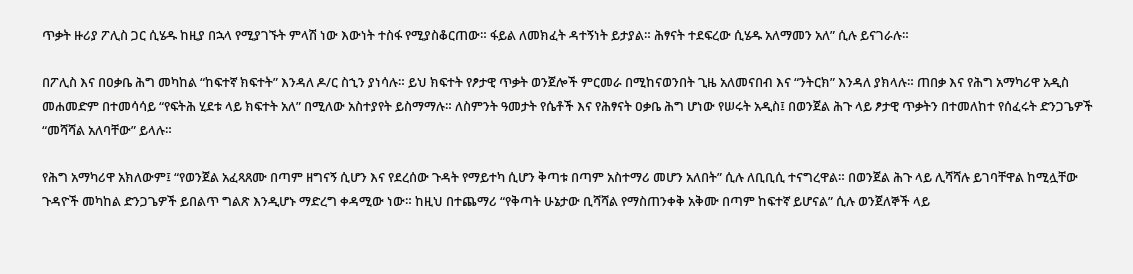ጥቃት ዙሪያ ፖሊስ ጋር ሲሄዱ ከዚያ በኋላ የሚያገኙት ምላሽ ነው እውነት ተስፋ የሚያስቆርጠው። ፋይል ለመክፈት ዳተኝነት ይታያል። ሕፃናት ተደፍረው ሲሄዱ አለማመን አለ” ሲሉ ይናገራሉ።

በፖሊስ እና በዐቃቤ ሕግ መካከል “ከፍተኛ ክፍተት” እንዳለ ዶ/ር ስኂን ያነሳሉ። ይህ ክፍተት የፆታዊ ጥቃት ወንጀሎች ምርመራ በሚከናወንበት ጊዜ አለመናበብ እና “ንትርክ” እንዳለ ያክላሉ። ጠበቃ እና የሕግ አማካሪዋ አዲስ መሐመድም በተመሳሳይ “የፍትሕ ሂደቱ ላይ ክፍተት አለ” በሚለው አስተያየት ይስማማሉ። ለስምንት ዓመታት የሴቶች እና የሕፃናት ዐቃቤ ሕግ ሆነው የሠሩት አዲስ፤ በወንጀል ሕጉ ላይ ፆታዊ ጥቃትን በተመለከተ የሰፈሩት ድንጋጌዎች “መሻሻል አለባቸው” ይላሉ።

የሕግ አማካሪዋ አክለውም፤ “የወንጀል አፈጻጸሙ በጣም ዘግናኝ ሲሆን እና የደረሰው ጉዳት የማይተካ ሲሆን ቅጣቱ በጣም አስተማሪ መሆን አለበት” ሲሉ ለቢቢሲ ተናግረዋል። በወንጀል ሕጉ ላይ ሊሻሻሉ ይገባቸዋል ከሚሏቸው ጉዳዮች መካከል ድንጋጌዎች ይበልጥ ግልጽ እንዲሆኑ ማድረግ ቀዳሚው ነው። ከዚህ በተጨማሪ “የቅጣት ሁኔታው ቢሻሻል የማስጠንቀቅ አቅሙ በጣም ከፍተኛ ይሆናል” ሲሉ ወንጀለኞች ላይ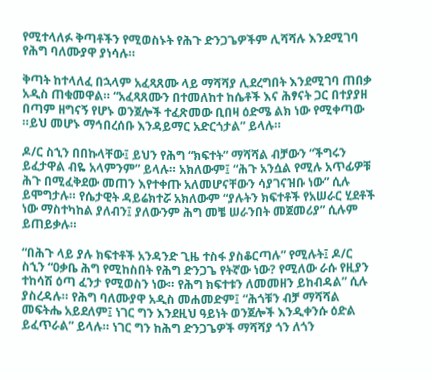የሚተላለፉ ቅጣቶችን የሚወስኑት የሕጉ ድንጋጌዎችም ሊሻሻሉ እንደሚገባ የሕግ ባለሙያዋ ያነሳሉ።

ቅጣት ከተላለፈ በኋላም አፈጻጸሙ ላይ ማሻሻያ ሊደረግበት እንደሚገባ ጠበቃ አዲስ ጠቁመዋል። “አፈጻጸሙን በተመለከተ ከሴቶች እና ሕፃናት ጋር በተያያዘ በጣም ዘግናኝ የሆኑ ወንጀሎች ተፈጽመው ቢበዛ ዕድሜ ልክ ነው የሚቀጣው ።ይህ መሆኑ ማኅበረሰቡ እንዳይማር አድርጎታል” ይላሉ።

ዶ/ር ስኂን በበኩላቸው፤ ይህን የሕግ “ክፍተት” ማሻሻል ብቻውን “ችግሩን ይፈታዋል ብዬ አላምንም” ይላሉ። አክለውም፤ “ሕጉ አንሷል የሚሉ አጥፊዎቹ ሕጉ በሚፈቅደው መጠን እየተቀጡ አለመሆናቸውን ሳያገናዝቡ ነው” ሲሉ ይሞግታሉ። የሴታዊት ዳይሬክተሯ አክለውም “ያሉትን ክፍተቶች የአሠራር ሂደቶች ነው ማስተካከል ያለብን፤ ያለውንም ሕግ መቼ ሠራንበት መጀመሪያ” ሲሉም ይጠይቃሉ።

“በሕጉ ላይ ያሉ ክፍተቶች አንዳንድ ጊዜ ተስፋ ያስቆርጣሉ” የሚሉት፤ ዶ/ር ስኂን “ዐቃቤ ሕግ የሚከስበት የሕግ ድንጋጌ የትኛው ነው? የሚለው ራሱ የዚያን ተከሳሽ ዕጣ ፈንታ የሚወስን ነው። የሕግ ክፍተቱን ለመመዘን ይከብዳል” ሲሉ ያስረዳሉ። የሕግ ባለሙያዋ አዲስ መሐመድም፤ “ሕጎቹን ብቻ ማሻሻል መፍትሔ አይደለም፤ ነገር ግን እንደዚህ ዓይነት ወንጀሎች እንዲቀንሱ ዕድል ይፈጥራል” ይላሉ። ነገር ግን ከሕግ ድንጋጌዎች ማሻሻያ ጎን ለጎን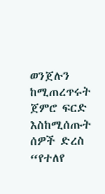ወንጀሉን ከሚጠረጥሩት ጀምሮ ፍርድ እስከሚሰጡት ሰዎች ድረስ “የተለየ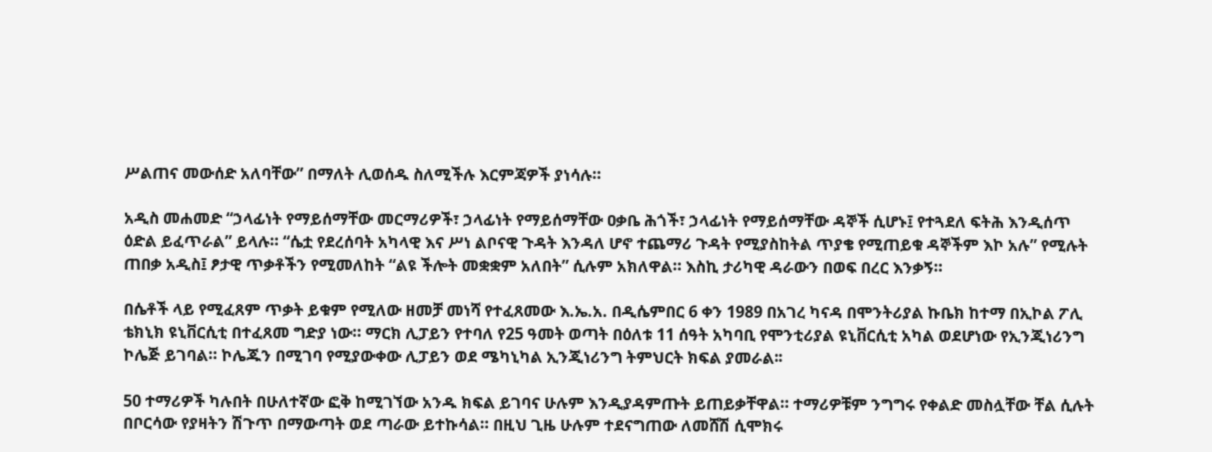ሥልጠና መውሰድ አለባቸው” በማለት ሊወሰዱ ስለሚችሉ እርምጃዎች ያነሳሉ።

አዲስ መሐመድ “ኃላፊነት የማይሰማቸው መርማሪዎች፣ ኃላፊነት የማይሰማቸው ዐቃቤ ሕጎች፣ ኃላፊነት የማይሰማቸው ዳኞች ሲሆኑ፤ የተጓደለ ፍትሕ እንዲሰጥ ዕድል ይፈጥራል” ይላሉ። “ሴቷ የደረሰባት አካላዊ እና ሥነ ልቦናዊ ጉዳት እንዳለ ሆኖ ተጨማሪ ጉዳት የሚያስከትል ጥያቄ የሚጠይቁ ዳኞችም እኮ አሉ” የሚሉት ጠበቃ አዲስ፤ ፆታዊ ጥቃቶችን የሚመለከት “ልዩ ችሎት መቋቋም አለበት” ሲሉም አክለዋል። እስኪ ታሪካዊ ዳራውን በወፍ በረር እንቃኝ።

በሴቶች ላይ የሚፈጸም ጥቃት ይቁም የሚለው ዘመቻ መነሻ የተፈጸመው እ.ኤ.አ. በዲሴምበር 6 ቀን 1989 በአገረ ካናዳ በሞንትሪያል ኩቤክ ከተማ በኢኮል ፖሊ ቴክኒክ ዩኒቨርሲቲ በተፈጸመ ግድያ ነው። ማርክ ሊፓይን የተባለ የ25 ዓመት ወጣት በዕለቱ 11 ሰዓት አካባቢ የሞንቲሪያል ዩኒቨርሲቲ አካል ወደሆነው የኢንጂነሪንግ ኮሌጅ ይገባል። ኮሌጁን በሚገባ የሚያውቀው ሊፓይን ወደ ሜካኒካል ኢንጂነሪንግ ትምህርት ክፍል ያመራል፡፡

50 ተማሪዎች ካሉበት በሁለተኛው ፎቅ ከሚገኘው አንዱ ክፍል ይገባና ሁሉም እንዲያዳምጡት ይጠይቃቸዋል። ተማሪዎቹም ንግግሩ የቀልድ መስሏቸው ቸል ሲሉት በቦርሳው የያዛትን ሽጉጥ በማውጣት ወደ ጣራው ይተኩሳል። በዚህ ጊዜ ሁሉም ተደናግጠው ለመሸሽ ሲሞክሩ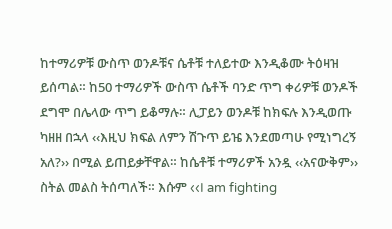ከተማሪዎቹ ውስጥ ወንዶቹና ሴቶቹ ተለይተው እንዲቆሙ ትዕዛዝ ይሰጣል። ከ50 ተማሪዎች ውስጥ ሴቶች ባንድ ጥግ ቀሪዎቹ ወንዶች ደግሞ በሌላው ጥግ ይቆማሉ። ሊፓይን ወንዶቹ ከክፍሉ እንዲወጡ ካዘዘ በኋላ ‹‹እዚህ ክፍል ለምን ሽጉጥ ይዤ እንደመጣሁ የሚነግረኝ አለ?›› በሚል ይጠይቃቸዋል። ከሴቶቹ ተማሪዎች አንዷ ‹‹አናውቅም›› ስትል መልስ ትሰጣለች። እሱም ‹‹I am fighting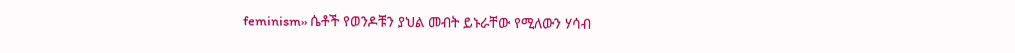feminism›› ሴቶች የወንዶቹን ያህል መብት ይኑራቸው የሚለውን ሃሳብ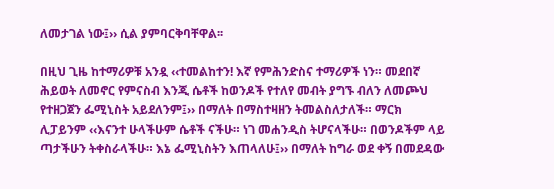ለመታገል ነው፤›› ሲል ያምባርቅባቸዋል፡፡

በዚህ ጊዜ ከተማሪዎቹ አንዷ ‹‹ተመልከተን! እኛ የምሕንድስና ተማሪዎች ነን። መደበኛ ሕይወት ለመኖር የምናስብ እንጂ ሴቶች ከወንዶች የተለየ መብት ያግኙ ብለን ለመጮህ የተዘጋጀን ፌሚኒስት አይደለንም፤›› በማለት በማስተዛዘን ትመልስለታለች። ማርክ ሊፓይንም ‹‹እናንተ ሁላችሁም ሴቶች ናችሁ። ነገ መሐንዲስ ትሆናላችሁ። በወንዶችም ላይ ጣታችሁን ትቀስራላችሁ። እኔ ፌሚኒስትን እጠላለሁ፤›› በማለት ከግራ ወደ ቀኝ በመደዳው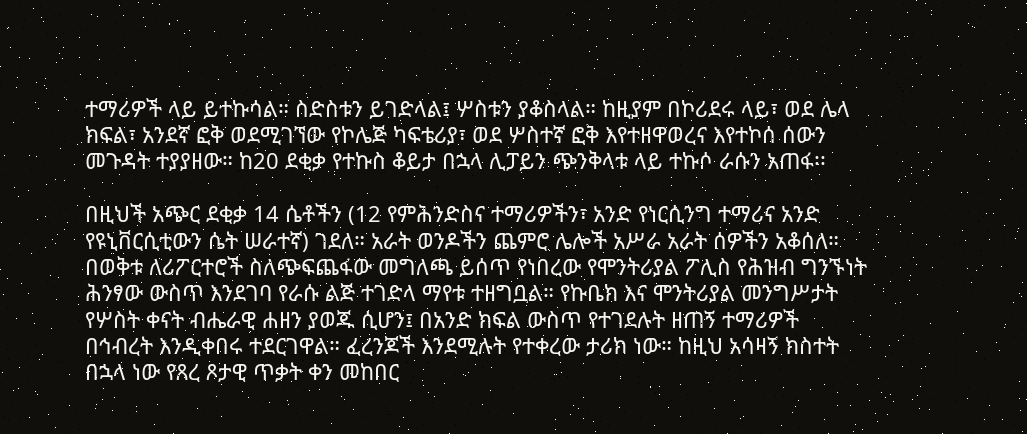ተማሪዎች ላይ ይተኩሳል። ስድስቱን ይገድላል፤ ሦስቱን ያቆስላል። ከዚያም በኮሪደሩ ላይ፣ ወደ ሌላ ክፍል፣ አንደኛ ፎቅ ወደሚገኘው የኮሌጅ ካፍቴሪያ፣ ወደ ሦስተኛ ፎቅ እየተዘዋወረና እየተኮሰ ሰውን መጉዳት ተያያዘው። ከ20 ደቂቃ የተኩስ ቆይታ በኋላ ሊፓይን ጭንቅላቱ ላይ ተኩሶ ራሱን አጠፋ፡፡

በዚህች አጭር ደቂቃ 14 ሴቶችን (12 የምሕንድስና ተማሪዎችን፣ አንድ የነርሲንግ ተማሪና አንድ የዩኒቨርሲቲውን ሴት ሠራተኛ) ገደለ። አራት ወንዶችን ጨምሮ ሌሎች አሥራ አራት ሰዎችን አቆሰለ። በወቅቱ ለሪፖርተሮች ስለጭፍጨፋው መግለጫ ይሰጥ የነበረው የሞንትሪያል ፖሊስ የሕዝብ ግንኙነት ሕንፃው ውስጥ እንደገባ የራሱ ልጅ ተገድላ ማየቱ ተዘግቧል። የኩቤክ እና ሞንትሪያል መንግሥታት የሦስት ቀናት ብሔራዊ ሐዘን ያወጁ ሲሆን፤ በአንድ ክፍል ውስጥ የተገደሉት ዘጠኝ ተማሪዎች በኅብረት እንዲቀበሩ ተደርገዋል። ፈረንጆች እንደሚሉት የተቀረው ታሪክ ነው። ከዚህ አሳዛኝ ክስተት በኋላ ነው የጸረ ጾታዊ ጥቃት ቀን መከበር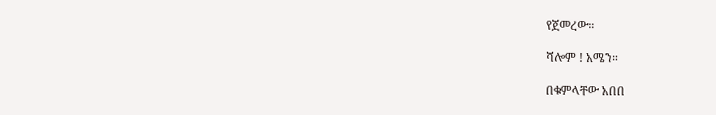የጀመረው።

ሻሎም ! አሜን።

በቁምላቸው አበበ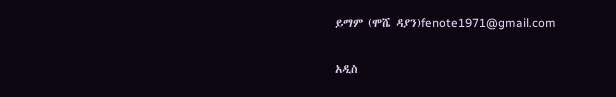ይማም (ሞሼ ዳያን)fenote1971@gmail.com

አዲስ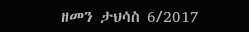ዘመን ታህሳስ 6/2017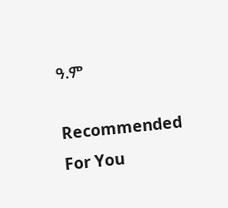ዓ.ም

Recommended For You